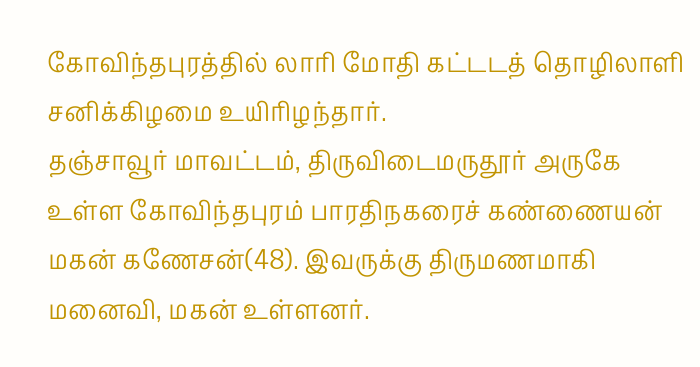கோவிந்தபுரத்தில் லாரி மோதி கட்டடத் தொழிலாளி சனிக்கிழமை உயிரிழந்தார்.
தஞ்சாவூர் மாவட்டம், திருவிடைமருதூர் அருகே உள்ள கோவிந்தபுரம் பாரதிநகரைச் கண்ணையன் மகன் கணேசன்(48). இவருக்கு திருமணமாகி மனைவி, மகன் உள்ளனர்.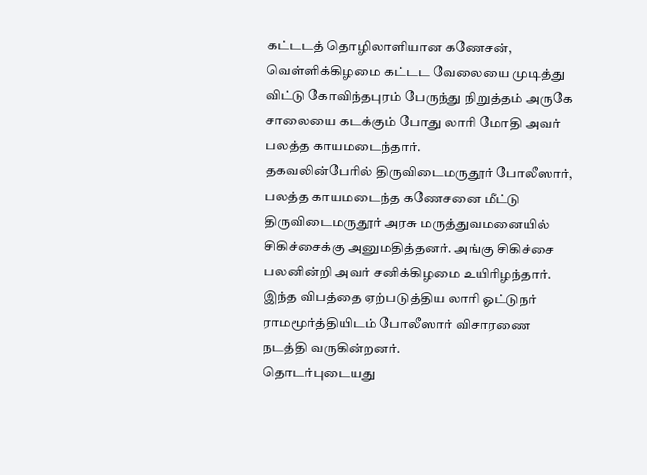கட்டடத் தொழிலாளியான கணேசன், வெள்ளிக்கிழமை கட்டட வேலையை முடித்து விட்டு கோவிந்தபுரம் பேருந்து நிறுத்தம் அருகே சாலையை கடக்கும் போது லாரி மோதி அவர் பலத்த காயமடைந்தார்.
தகவலின்பேரில் திருவிடைமருதூர் போலீஸார், பலத்த காயமடைந்த கணேசனை மீட்டு திருவிடைமருதூர் அரசு மருத்துவமனையில் சிகிச்சைக்கு அனுமதித்தனர். அங்கு சிகிச்சை பலனின்றி அவர் சனிக்கிழமை உயிரிழந்தார்.
இந்த விபத்தை ஏற்படுத்திய லாரி ஓட்டுநர் ராமமூர்த்தியிடம் போலீஸார் விசாரணை நடத்தி வருகின்றனர்.
தொடர்புடையது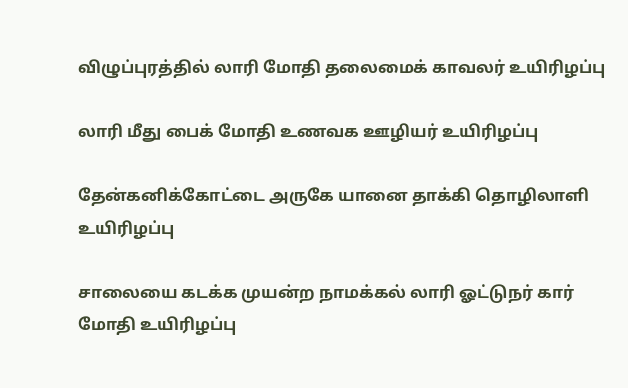விழுப்புரத்தில் லாரி மோதி தலைமைக் காவலர் உயிரிழப்பு

லாரி மீது பைக் மோதி உணவக ஊழியர் உயிரிழப்பு

தேன்கனிக்கோட்டை அருகே யானை தாக்கி தொழிலாளி உயிரிழப்பு

சாலையை கடக்க முயன்ற நாமக்கல் லாரி ஓட்டுநர் கார் மோதி உயிரிழப்பு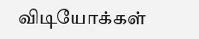விடியோக்கள்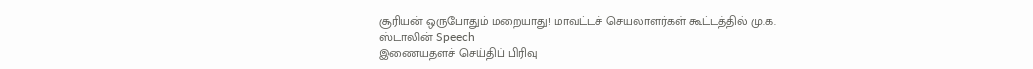சூரியன் ஒருபோதும் மறையாது! மாவட்டச் செயலாளர்கள் கூட்டத்தில் மு.க. ஸ்டாலின் Speech
இணையதளச் செய்திப் பிரிவு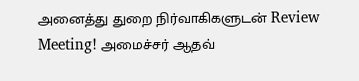அனைத்து துறை நிர்வாகிகளுடன் Review Meeting! அமைச்சர் ஆதவ்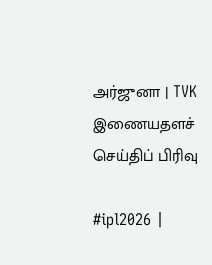அர்ஜுனா | TVK
இணையதளச் செய்திப் பிரிவு

#ipl2026 |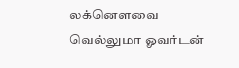லக்னௌவை வெல்லுமா ஓவர்டன்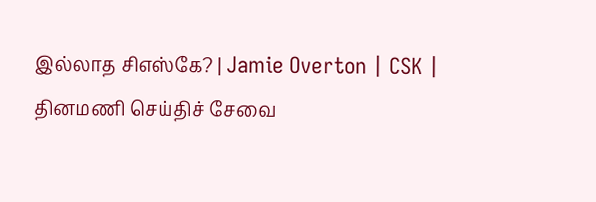இல்லாத சிஎஸ்கே? | Jamie Overton | CSK |
தினமணி செய்திச் சேவை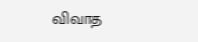விவாத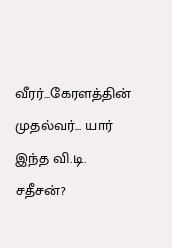வீரர்...கேரளத்தின் முதல்வர்... யார் இந்த வி.டி. சதீசன்?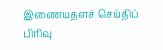இணையதளச் செய்திப் பிரிவு